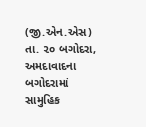(જી.એન.એસ) તા. ૨૦ બગોદરા, અમદાવાદના બગોદરામાં સામુહિક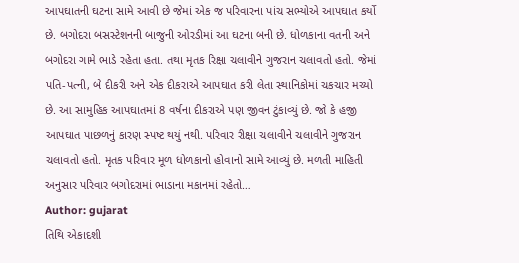આપઘાતની ઘટના સામે આવી છે જેમાં એક જ પરિવારના પાંચ સભ્યોએ આપઘાત કર્યો છે. બગોદરા બસસ્ટેશનની બાજુની ઓરડીમાં આ ઘટના બની છે. ધોળકાના વતની અને બગોદરા ગામે ભાડે રહેતા હતા. તથા મૃતક રિક્ષા ચલાવીને ગુજરાન ચલાવતો હતો. જેમાં પતિ-પત્ની, બે દીકરી અને એક દીકરાએ આપઘાત કરી લેતા સ્થાનિકોમાં ચકચાર મચ્યો છે. આ સામુહિક આપઘાતમાં 8 વર્ષના દીકરાએ પણ જીવન ટુંકાવ્યું છે. જો કે હજી આપઘાત પાછળનું કારણ સ્પષ્ટ થયું નથી. પરિવાર રીક્ષા ચલાવીને ચલાવીને ગુજરાન ચલાવતો હતો. મૃતક પરિવાર મૂળ ધોળકાનો હોવાનો સામે આવ્યું છે. મળતી માહિતી અનુસાર પરિવાર બગોદરામાં ભાડાના મકાનમાં રહેતો…
Author: gujarat
તિથિ એકાદશી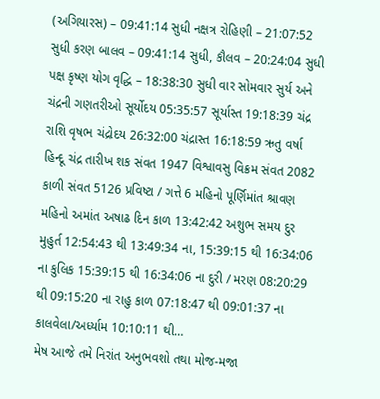(અગિયારસ) – 09:41:14 સુધી નક્ષત્ર રોહિણી – 21:07:52 સુધી કરણ બાલવ – 09:41:14 સુધી, કૌલવ – 20:24:04 સુધી પક્ષ કૃષ્ણ યોગ વૃદ્ધિ – 18:38:30 સુધી વાર સોમવાર સુર્ય અને ચંદ્રની ગણતરીઓ સૂર્યોદય 05:35:57 સૂર્યાસ્ત 19:18:39 ચંદ્ર રાશિ વૃષભ ચંદ્રોદય 26:32:00 ચંદ્રાસ્ત 16:18:59 ઋતુ વર્ષા હિન્દૂ ચંદ્ર તારીખ શક સંવત 1947 વિશ્વાવસુ વિક્રમ સંવત 2082 કાળી સંવત 5126 પ્રવિષ્ટા / ગત્તે 6 મહિનો પૂર્ણિમાંત શ્રાવણ મહિનો અમાંત અષાઢ દિન કાળ 13:42:42 અશુભ સમય દુર મુહુર્ત 12:54:43 થી 13:49:34 ના, 15:39:15 થી 16:34:06 ના કુલિક 15:39:15 થી 16:34:06 ના દુરી / મરણ 08:20:29 થી 09:15:20 ના રાહુ કાળ 07:18:47 થી 09:01:37 ના કાલવેલા/અર્ધ્યામ 10:10:11 થી…
મેષ આજે તમે નિરાંત અનુભવશો તથા મોજ-મજા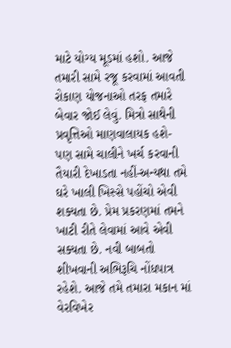માટે યોગ્ય મૂડમાં હશો. આજે તમારી સામે રજૂ કરવામાં આવતી રોકાણ યોજનાઓ તરફ તમારે બેવાર જોઈ લેવું. મિત્રો સાથેની પ્રવૃત્તિઓ માણવાલાયક હશે- પણ સામે ચાલીને ખર્ચ કરવાની તૈયારી દેખાડતા નહીં-અન્યથા તમે ઘરે ખાલી ખિસ્સે પહોંચો એવી શક્યતા છે. પ્રેમ પ્રકરણમાં તમને ખાટી રીતે લેવામાં આવે એવી સક્યતા છે. નવી બાબતો શીખવાની અભિરૂચિ નોંધપાત્ર રહેશે. આજે તમે તમારા મકાન માં વેરવિખેર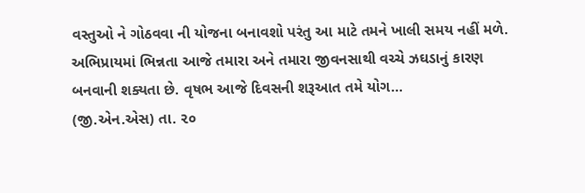વસ્તુઓ ને ગોઠવવા ની યોજના બનાવશો પરંતુ આ માટે તમને ખાલી સમય નહીં મળે. અભિપ્રાયમાં ભિન્નતા આજે તમારા અને તમારા જીવનસાથી વચ્ચે ઝઘડાનું કારણ બનવાની શક્યતા છે. વૃષભ આજે દિવસની શરૂઆત તમે યોગ…
(જી.એન.એસ) તા. ૨૦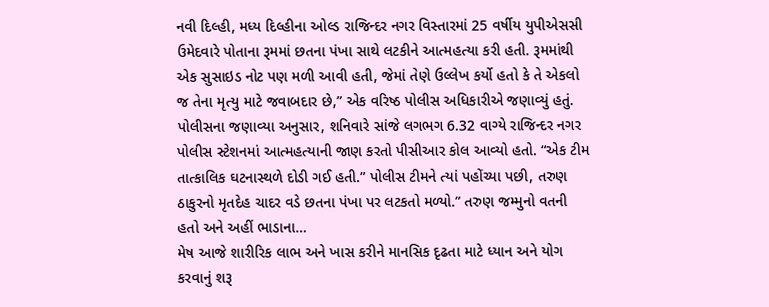નવી દિલ્હી, મધ્ય દિલ્હીના ઓલ્ડ રાજિન્દર નગર વિસ્તારમાં 25 વર્ષીય યુપીએસસી ઉમેદવારે પોતાના રૂમમાં છતના પંખા સાથે લટકીને આત્મહત્યા કરી હતી. રૂમમાંથી એક સુસાઇડ નોટ પણ મળી આવી હતી, જેમાં તેણે ઉલ્લેખ કર્યો હતો કે તે એકલો જ તેના મૃત્યુ માટે જવાબદાર છે,” એક વરિષ્ઠ પોલીસ અધિકારીએ જણાવ્યું હતું. પોલીસના જણાવ્યા અનુસાર, શનિવારે સાંજે લગભગ 6.32 વાગ્યે રાજિન્દર નગર પોલીસ સ્ટેશનમાં આત્મહત્યાની જાણ કરતો પીસીઆર કોલ આવ્યો હતો. “એક ટીમ તાત્કાલિક ઘટનાસ્થળે દોડી ગઈ હતી.” પોલીસ ટીમને ત્યાં પહોંચ્યા પછી, તરુણ ઠાકુરનો મૃતદેહ ચાદર વડે છતના પંખા પર લટકતો મળ્યો.” તરુણ જમ્મુનો વતની હતો અને અહીં ભાડાના…
મેષ આજે શારીરિક લાભ અને ખાસ કરીને માનસિક દૃઢતા માટે ધ્યાન અને યોગ કરવાનું શરૂ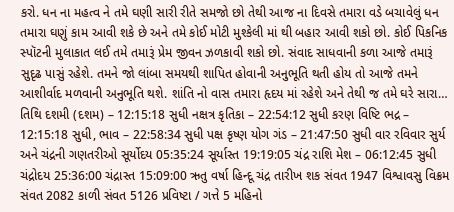કરો. ધન ના મહત્વ ને તમે ઘણી સારી રીતે સમજો છો તેથી આજ ના દિવસે તમારા વડે બચાવેલું ધન તમારા ઘણું કામ આવી શકે છે અને તમે કોઈ મોટી મુશ્કેલી માં થી બહાર આવી શકો છો. કોઈ પિકનિક સ્પૉટની મુલાકાત લઈ તમે તમારૂં પ્રેમ જીવન ઝળકાવી શકો છો. સંવાદ સાધવાની કળા આજે તમારૂં સુદૃઢ પાસું રહેશે. તમને જો લાંબા સમયથી શાપિત હોવાની અનુભૂતિ થતી હોય તો આજે તમને આશીર્વાદ મળવાની અનુભૂતિ થશે. શાંતિ નો વાસ તમારા હૃદય માં રહેશે અને તેથી જ તમે ઘરે સારા…
તિથિ દશમી (દશમ) – 12:15:18 સુધી નક્ષત્ર કૃતિકા – 22:54:12 સુધી કરણ વિષ્ટિ ભદ્ર – 12:15:18 સુધી, ભાવ – 22:58:34 સુધી પક્ષ કૃષ્ણ યોગ ગંડ – 21:47:50 સુધી વાર રવિવાર સુર્ય અને ચંદ્રની ગણતરીઓ સૂર્યોદય 05:35:24 સૂર્યાસ્ત 19:19:05 ચંદ્ર રાશિ મેશ – 06:12:45 સુધી ચંદ્રોદય 25:36:00 ચંદ્રાસ્ત 15:09:00 ઋતુ વર્ષા હિન્દૂ ચંદ્ર તારીખ શક સંવત 1947 વિશ્વાવસુ વિક્રમ સંવત 2082 કાળી સંવત 5126 પ્રવિષ્ટા / ગત્તે 5 મહિનો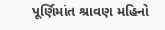પૂર્ણિમાંત શ્રાવણ મહિનો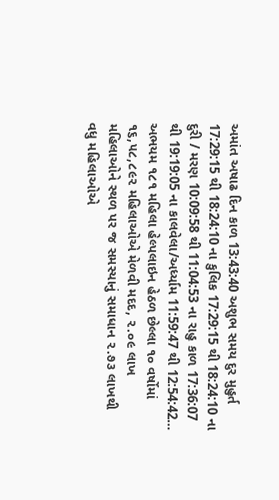અમાંત અષાઢ દિન કાળ 13:43:40 અશુભ સમય દુર મુહુર્ત 17:29:15 થી 18:24:10 ના કુલિક 17:29:15 થી 18:24:10 ના દુરી / મરણ 10:09:58 થી 11:04:53 ના રાહુ કાળ 17:36:07 થી 19:19:05 ના કાલવેલા/અર્ધ્યામ 11:59:47 થી 12:54:42…
અભયમ ૧૮૧ મહિલા હેલ્પલાઇન હેઠળ છેલ્લા ૧૦ વર્ષોમાં ૧૬,૫૮,૮૯૨ મહિલાઓએ મેળવી મદદ, ૨.૦૯ લાખ મહિલાઓને સ્થળ પર જ સમસ્યાનું સમાધાન ૨.૭૩ લાખથી વધુ મહિલાઓએ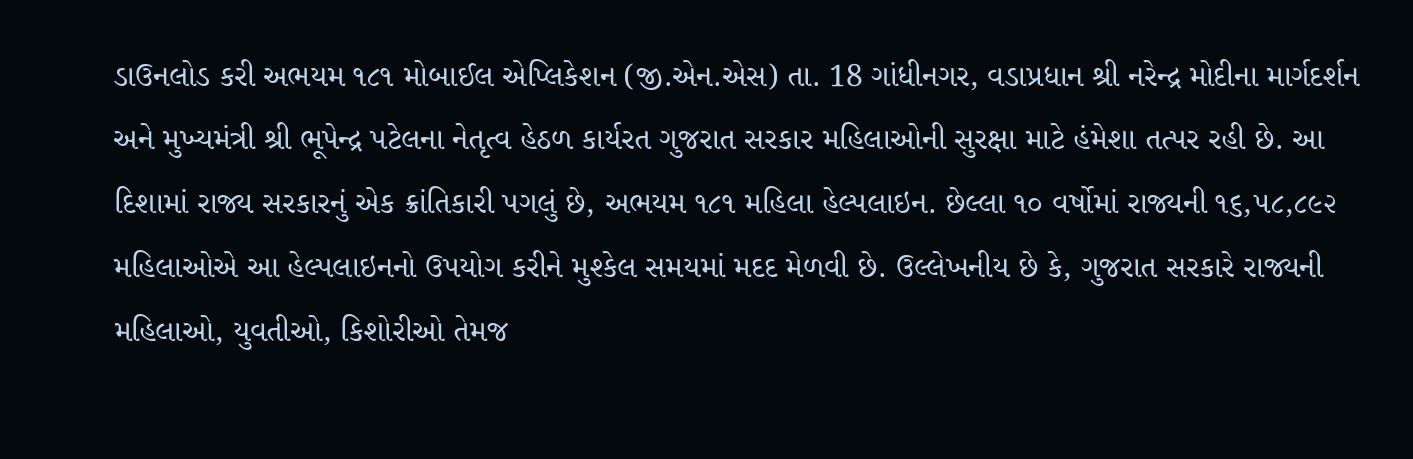ડાઉનલોડ કરી અભયમ ૧૮૧ મોબાઈલ એપ્લિકેશન (જી.એન.એસ) તા. 18 ગાંધીનગર, વડાપ્રધાન શ્રી નરેન્દ્ર મોદીના માર્ગદર્શન અને મુખ્યમંત્રી શ્રી ભૂપેન્દ્ર પટેલના નેતૃત્વ હેઠળ કાર્યરત ગુજરાત સરકાર મહિલાઓની સુરક્ષા માટે હંમેશા તત્પર રહી છે. આ દિશામાં રાજ્ય સરકારનું એક ક્રાંતિકારી પગલું છે, અભયમ ૧૮૧ મહિલા હેલ્પલાઇન. છેલ્લા ૧૦ વર્ષોમાં રાજ્યની ૧૬,૫૮,૮૯૨ મહિલાઓએ આ હેલ્પલાઇનનો ઉપયોગ કરીને મુશ્કેલ સમયમાં મદદ મેળવી છે. ઉલ્લેખનીય છે કે, ગુજરાત સરકારે રાજ્યની મહિલાઓ, યુવતીઓ, કિશોરીઓ તેમજ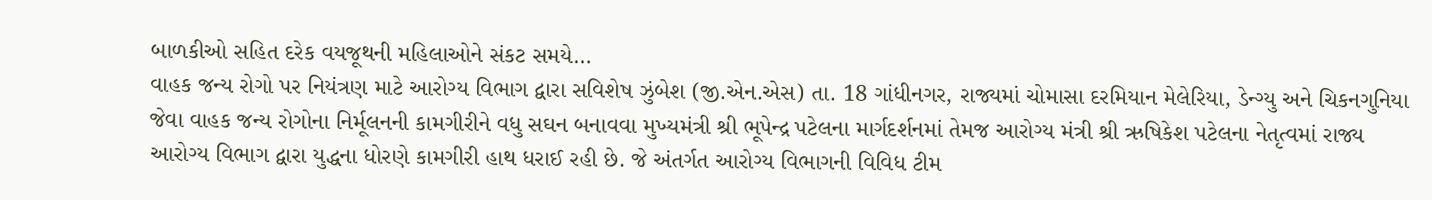બાળકીઓ સહિત દરેક વયજૂથની મહિલાઓને સંકટ સમયે…
વાહક જન્ય રોગો પર નિયંત્રણ માટે આરોગ્ય વિભાગ દ્વારા સવિશેષ ઝુંબેશ (જી.એન.એસ) તા. 18 ગાંધીનગર, રાજ્યમાં ચોમાસા દરમિયાન મેલેરિયા, ડેન્ગ્યુ અને ચિકનગુનિયા જેવા વાહક જન્ય રોગોના નિર્મૂલનની કામગીરીને વધુ સઘન બનાવવા મુખ્યમંત્રી શ્રી ભૂપેન્દ્ર પટેલના માર્ગદર્શનમાં તેમજ આરોગ્ય મંત્રી શ્રી ઋષિકેશ પટેલના નેતૃત્વમાં રાજ્ય આરોગ્ય વિભાગ દ્વારા યુદ્ધના ધોરણે કામગીરી હાથ ધરાઈ રહી છે. જે અંતર્ગત આરોગ્ય વિભાગની વિવિધ ટીમ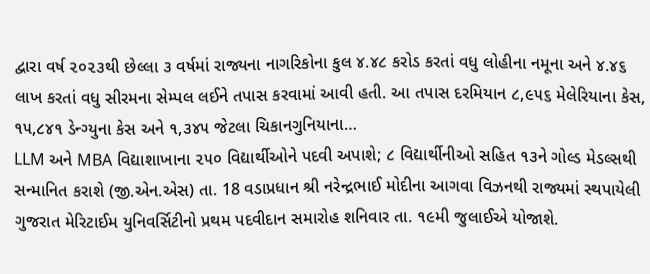દ્વારા વર્ષ ૨૦૨૩થી છેલ્લા ૩ વર્ષમાં રાજ્યના નાગરિકોના કુલ ૪.૪૮ કરોડ કરતાં વધુ લોહીના નમૂના અને ૪.૪૬ લાખ કરતાં વધુ સીરમના સેમ્પલ લઈને તપાસ કરવામાં આવી હતી. આ તપાસ દરમિયાન ૮,૯૫૬ મેલેરિયાના કેસ, ૧૫,૮૪૧ ડેન્ગ્યુના કેસ અને ૧,૩૪૫ જેટલા ચિકાનગુનિયાના…
LLM અને MBA વિદ્યાશાખાના ૨૫૦ વિદ્યાર્થીઓને પદવી અપાશે; ૮ વિદ્યાર્થીનીઓ સહિત ૧૩ને ગોલ્ડ મેડલ્સથી સન્માનિત કરાશે (જી.એન.એસ) તા. 18 વડાપ્રધાન શ્રી નરેન્દ્રભાઈ મોદીના આગવા વિઝનથી રાજ્યમાં સ્થપાયેલી ગુજરાત મેરિટાઈમ યુનિવર્સિટીનો પ્રથમ પદવીદાન સમારોહ શનિવાર તા. ૧૯મી જુલાઈએ યોજાશે.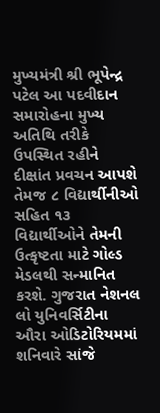મુખ્યમંત્રી શ્રી ભૂપેન્દ્ર પટેલ આ પદવીદાન સમારોહના મુખ્ય અતિથિ તરીકે ઉપસ્થિત રહીને દીક્ષાંત પ્રવચન આપશે તેમજ ૮ વિદ્યાર્થીનીઓ સહિત ૧૩ વિદ્યાર્થીઓને તેમની ઉત્કૃષ્ટતા માટે ગોલ્ડ મેડલથી સન્માનિત કરશે. ગુજરાત નેશનલ લો યુનિવર્સિટીના ઔરા ઓડિટોરિયમમાં શનિવારે સાંજે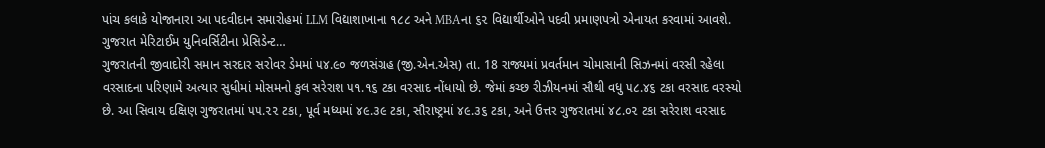પાંચ કલાકે યોજાનારા આ પદવીદાન સમારોહમાં LLM વિદ્યાશાખાના ૧૮૮ અને MBAના ૬૨ વિદ્યાર્થીઓને પદવી પ્રમાણપત્રો એનાયત કરવામાં આવશે. ગુજરાત મેરિટાઈમ યુનિવર્સિટીના પ્રેસિડેન્ટ…
ગુજરાતની જીવાદોરી સમાન સરદાર સરોવર ડેમમાં ૫૪.૯૦ જળસંગ્રહ (જી.એન.એસ) તા. 18 રાજ્યમાં પ્રવર્તમાન ચોમાસાની સિઝનમાં વરસી રહેલા વરસાદના પરિણામે અત્યાર સુધીમાં મોસમનો કુલ સરેરાશ ૫૧.૧૬ ટકા વરસાદ નોંધાયો છે. જેમાં કચ્છ રીઝીયનમાં સૌથી વધુ ૫૮.૪૬ ટકા વરસાદ વરસ્યો છે. આ સિવાય દક્ષિણ ગુજરાતમાં ૫૫.૨૨ ટકા, પૂર્વ મધ્યમાં ૪૯.૩૯ ટકા, સૌરાષ્ટ્રમાં ૪૯.૩૬ ટકા, અને ઉત્તર ગુજરાતમાં ૪૮.૦૨ ટકા સરેરાશ વરસાદ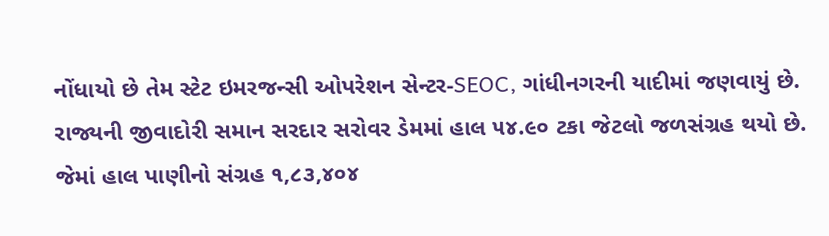નોંધાયો છે તેમ સ્ટેટ ઇમરજન્સી ઓપરેશન સેન્ટર-SEOC, ગાંધીનગરની યાદીમાં જણવાયું છે. રાજ્યની જીવાદોરી સમાન સરદાર સરોવર ડેમમાં હાલ ૫૪.૯૦ ટકા જેટલો જળસંગ્રહ થયો છે. જેમાં હાલ પાણીનો સંગ્રહ ૧,૮૩,૪૦૪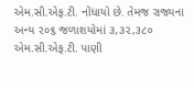એમ.સી.એફ.ટી. નોંધાયો છે. તેમજ રાજ્યના અન્ય ૨૦૬ જળાશયોમાં ૩,૩૨,૩૮૦ એમ.સી.એફ.ટી. પાણી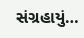સંગ્રહાયું…